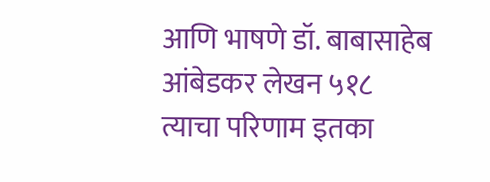आणि भाषणे डॉ. बाबासाहेब आंबेडकर लेखन ५१८
त्याचा परिणाम इतका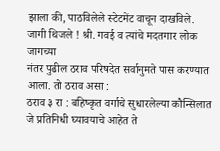झाला की, पाठविलेले स्टेटमेंट वाचून दाखविले.
जागी थिजले ! श्री. गवई व त्यांचे मदतगार लोक जागच्या
नंतर पुढील ठराव परिषदेत सर्वानुमते पास करण्यात आला. तो ठराव असा :
ठराव ३ रा : बहिष्कृत वर्गाचे सुधारलेल्या कौन्सिलात जे प्रतिनिधी घ्यावयाचे आहेत ते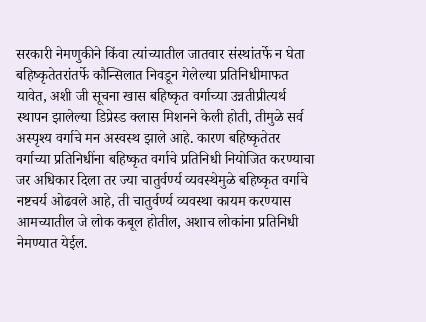सरकारी नेमणुकीने किंवा त्यांच्यातील जातवार संस्थांतर्फे न घेता बहिष्कृतेतरांतर्फे कौन्सिलात निवडून गेलेल्या प्रतिनिधीमाफत यावेत, अशी जी सूचना खास बहिष्कृत वर्गाच्या उन्नतीप्रीत्यर्थ स्थापन झालेल्या डिप्रेस्ड क्लास मिशनने केली होती, तीमुळे सर्व अस्पृश्य वर्गाचे मन अस्वस्थ झाले आहे. कारण बहिष्कृतेतर वर्गाच्या प्रतिनिधींना बहिष्कृत वर्गाचे प्रतिनिधी नियोजित करण्याचा जर अधिकार दिला तर ज्या चातुर्वर्ण्य व्यवस्थेमुळे बहिष्कृत वर्गाचे नष्टचर्य ओढवले आहे, ती चातुर्वर्ण्य व्यवस्था कायम करण्यास आमच्यातील जे लोक कबूल होतील, अशाच लोकांना प्रतिनिधी नेमण्यात येईल.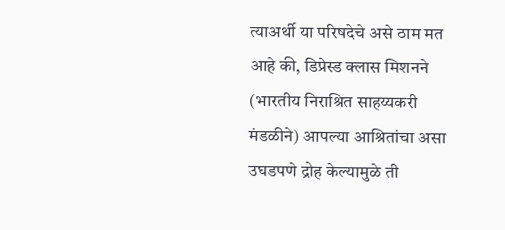त्याअर्थी या परिषदेचे असे ठाम मत आहे की, डिप्रेस्ड क्लास मिशनने (भारतीय निराश्रित साहय्यकरी मंडळीने) आपल्या आश्रितांचा असा उघडपणे द्रोह केल्यामुळे ती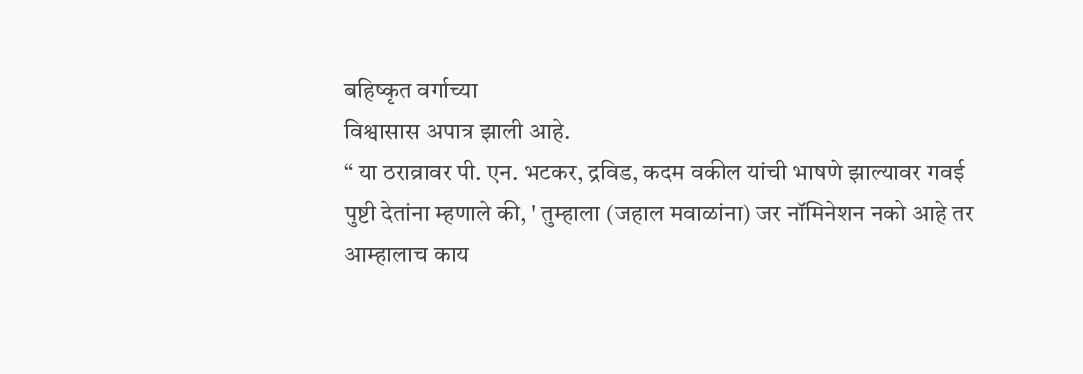बहिष्कृत वर्गाच्या
विश्वासास अपात्र झाली आहे.
“ या ठराव्रावर पी. एन. भटकर, द्रविड, कदम वकील यांची भाषणे झाल्यावर गवई पुष्टी देतांना म्हणाले की, ' तुम्हाला (जहाल मवाळांना) जर नॉमिनेशन नको आहे तर आम्हालाच काय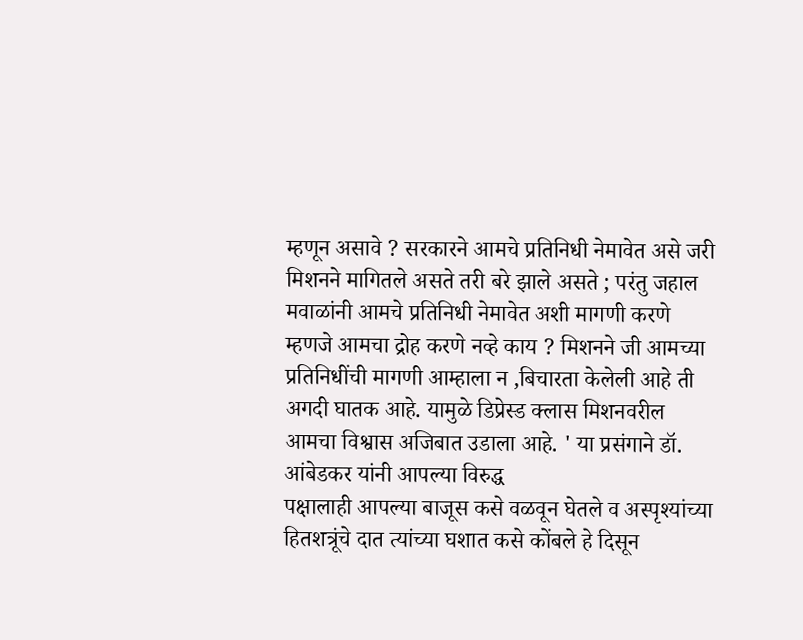म्हणून असावे ? सरकारने आमचे प्रतिनिधी नेमावेत असे जरी मिशनने मागितले असते तरी बरे झाले असते ; परंतु जहाल मवाळांनी आमचे प्रतिनिधी नेमावेत अशी मागणी करणे म्हणजे आमचा द्रोह करणे नव्हे काय ? मिशनने जी आमच्या प्रतिनिधींची मागणी आम्हाला न ,बिचारता केलेली आहे ती अगदी घातक आहे. यामुळे डिप्रेस्ड क्लास मिशनवरील आमचा विश्वास अजिबात उडाला आहे. ' या प्रसंगाने डॉ. आंबेडकर यांनी आपल्या विरुद्ध
पक्षालाही आपल्या बाजूस कसे वळवून घेतले व अस्पृश्यांच्या हितशत्रूंचे दात त्यांच्या घशात कसे कोंबले हे दिसून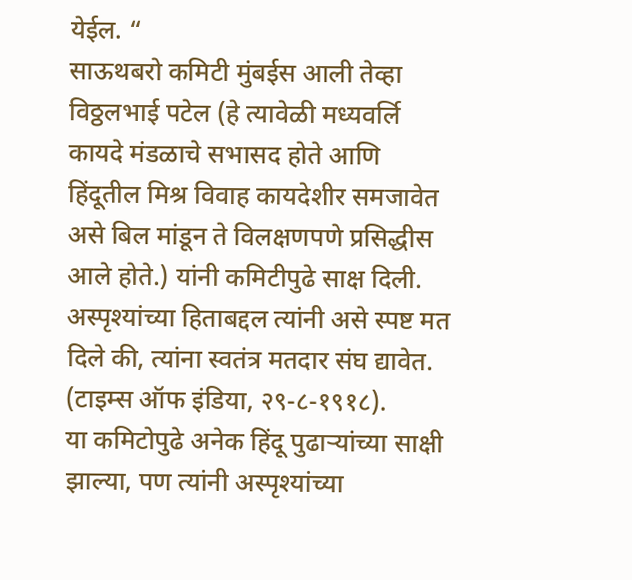येईल. “
साऊथबरो कमिटी मुंबईस आली तेव्हा विठ्ठलभाई पटेल (हे त्यावेळी मध्यवर्लि कायदे मंडळाचे सभासद होते आणि हिंदूतील मिश्र विवाह कायदेशीर समजावेत असे बिल मांडून ते विलक्षणपणे प्रसिद्धीस आले होते.) यांनी कमिटीपुढे साक्ष दिली. अस्पृश्यांच्या हिताबद्दल त्यांनी असे स्पष्ट मत दिले की, त्यांना स्वतंत्र मतदार संघ द्यावेत. (टाइम्स ऑफ इंडिया, २९-८-१९१८).
या कमिटोपुढे अनेक हिंदू पुढाऱ्यांच्या साक्षी झाल्या, पण त्यांनी अस्पृश्यांच्या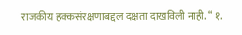राजकीय हक्कसंरक्षणाबद्दल दक्षता दाखविली नाही. “ १.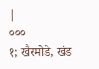|
०००
१; खैरमोडे, खंड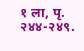१ ला, पृ. २४४-२४९.